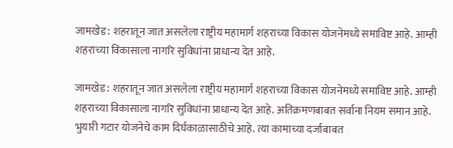जामखेड : शहरातून जात असलेला राष्ट्रीय महामार्ग शहराच्या विकास योजनेमध्ये समाविष्ट आहे. आम्ही शहराच्या विकासाला नागरि सुविधांना प्राधान्य देत आहे.

जामखेड : शहरातून जात असलेला राष्ट्रीय महामार्ग शहराच्या विकास योजनेमध्ये समाविष्ट आहे. आम्ही शहराच्या विकासाला नागरि सुविधांना प्राधान्य देत आहे. अतिक्रमणबाबत सर्वाना नियम समान आहे. भुयारी गटार योजनेचे काम दिर्घकाळासाठीचे आहे. त्या कामाच्या दर्जाबाबत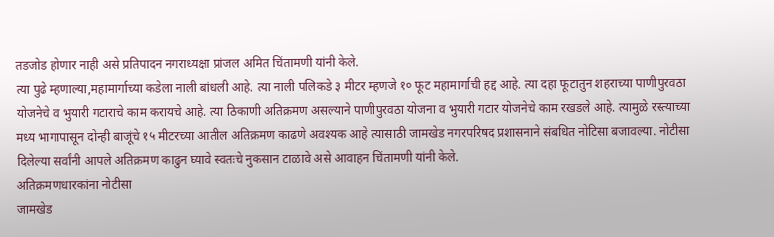तडजोड होणार नाही असे प्रतिपादन नगराध्यक्षा प्रांजल अमित चिंतामणी यांनी केले.
त्या पुढे म्हणाल्या,महामार्गाच्या कडेला नाली बांधली आहे. त्या नाली पलिकडे ३ मीटर म्हणजे १० फूट महामार्गाची हद्द आहे. त्या दहा फूटातुन शहराच्या पाणीपुरवठा योजनेचे व भुयारी गटाराचे काम करायचे आहे. त्या ठिकाणी अतिक्रमण असल्याने पाणीपुरवठा योजना व भुयारी गटार योजनेचे काम रखडले आहे. त्यामुळे रस्त्याच्या मध्य भागापासून दोन्ही बाजूंचे १५ मीटरच्या आतील अतिक्रमण काढणे अवश्यक आहे त्यासाठी जामखेड नगरपरिषद प्रशासनाने संबधित नोटिसा बजावल्या. नोटीसा दिलेल्या सर्वांनी आपले अतिक्रमण काढुन घ्यावे स्वतःचे नुकसान टाळावे असे आवाहन चिंतामणी यांनी केले.
अतिक्रमणधारकांना नोटीसा
जामखेड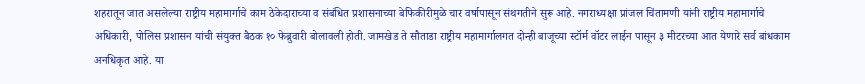शहरातून जात असलेल्या राष्ट्रीय महामार्गाचे काम ठेकेदाराच्या व संबंधित प्रशासनाच्या बेफिकीरीमुळे चार वर्षापासून संथगतीने सुरू आहे. नगराध्यक्षा प्रांजल चिंतामणी यांनी राष्ट्रीय महामार्गाचे अधिकारी, पोलिस प्रशासन यांची संयुक्त बैठक १० फेब्रुवारी बोलावली होती. जामखेड ते सौताडा राष्ट्रीय महामार्गालगत दोन्ही बाजूच्या स्टॉर्म वॉटर लाईन पासून ३ मीटरच्या आत येणारे सर्व बांधकाम अनधिकृत आहे. या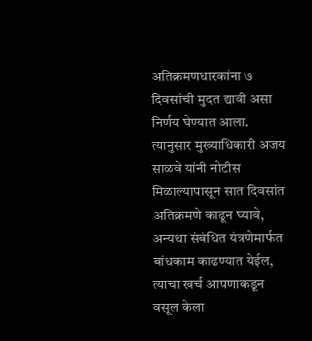अतिक्रमणधारकांना ७ दिवसांची मुदत द्यावी असा निर्णय घेण्यात आला. त्यानुसार मुख्याधिकारी अजय साळवे यांनी नोटीस मिळाल्यापासून सात दिवसांत अतिक्रमणे काढून घ्यावे, अन्यथा संबंधित यंत्रणेमार्फत बांधकाम काढण्यात येईल, त्याचा खर्च आपणाकडून वसूल केला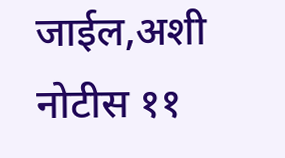जाईल,अशी नोटीस ११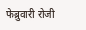फेब्रुवारी रोजी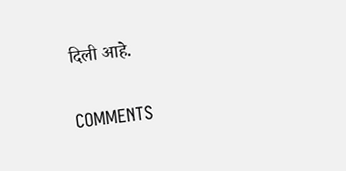दिली आहे.

COMMENTS